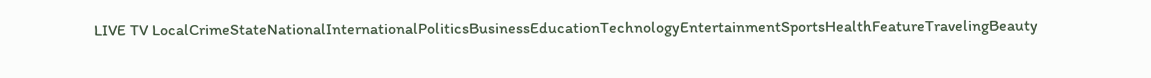LIVE TV LocalCrimeStateNationalInternationalPoliticsBusinessEducationTechnologyEntertainmentSportsHealthFeatureTravelingBeauty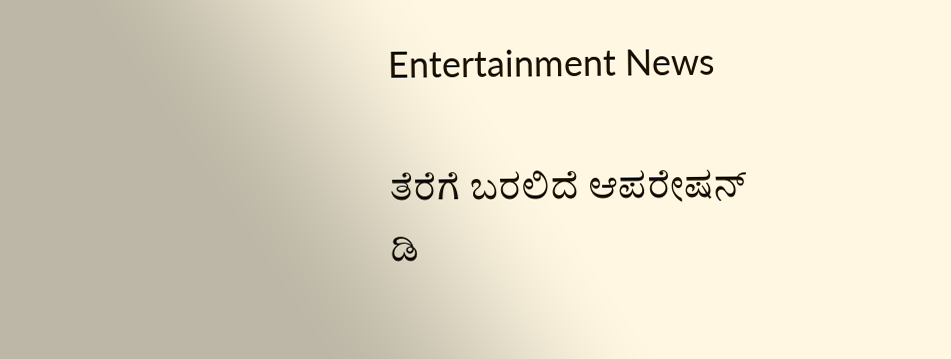Entertainment News

ತೆರೆಗೆ ಬರಲಿದೆ ಆಪರೇಷನ್ ಡಿ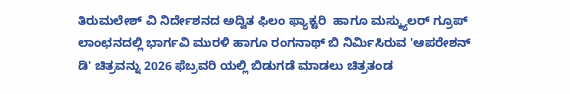ತಿರುಮಲೇಶ್ ವಿ ನಿರ್ದೇಶನದ ಅದ್ವಿತ ಫಿಲಂ ಫ್ಯಾಕ್ಟರಿ  ಹಾಗೂ ಮಸ್ಕ್ಯುಲರ್ ಗ್ರೂಪ್ ಲಾಂಛನದಲ್ಲಿ ಭಾರ್ಗವಿ ಮುರಳಿ ಹಾಗೂ ರಂಗನಾಥ್ ಬಿ ನಿರ್ಮಿಸಿರುವ 'ಆಪರೇಶನ್ ಡಿ' ಚಿತ್ರವನ್ನು 2026 ಫೆಬ್ರವರಿ ಯಲ್ಲಿ ಬಿಡುಗಡೆ ಮಾಡಲು ಚಿತ್ರತಂಡ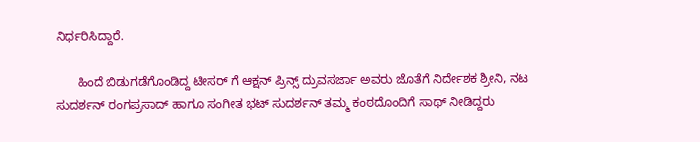ನಿರ್ಧರಿಸಿದ್ದಾರೆ.

      ಹಿಂದೆ ಬಿಡುಗಡೆಗೊಂಡಿದ್ದ ಟೀಸರ್ ಗೆ ಆಕ್ಷನ್ ಪ್ರಿನ್ಸ್ ದ್ರುವಸರ್ಜಾ ಅವರು ಜೊತೆಗೆ ನಿರ್ದೇಶಕ ಶ್ರೀನಿ, ನಟ ಸುದರ್ಶನ್ ರಂಗಪ್ರಸಾದ್ ಹಾಗೂ ಸಂಗೀತ ಭಟ್ ಸುದರ್ಶನ್ ತಮ್ಮ ಕಂಠದೊಂದಿಗೆ ಸಾಥ್ ನೀಡಿದ್ದರು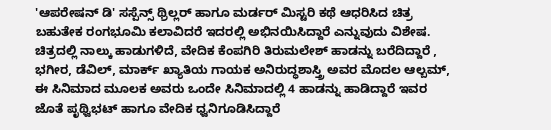'ಆಪರೇಷನ್ ಡಿ' ಸಸ್ಪೆನ್ಸ್ ಥ್ರಿಲ್ಲರ್ ಹಾಗೂ ಮರ್ಡರ್ ಮಿಸ್ಟರಿ ಕಥೆ ಆಧರಿಸಿದ ಚಿತ್ರ ಬಹುತೇಕ ರಂಗಭೂಮಿ ಕಲಾವಿದರೆ ಇದರಲ್ಲಿ ಅಭಿನಯಿಸಿದ್ದಾರೆ ಎನ್ನುವುದು ವಿಶೇಷ. ಚಿತ್ರದಲ್ಲಿ ನಾಲ್ಕು ಹಾಡುಗಳಿದೆ, ವೇದಿಕ ಕೆಂಪಗಿರಿ ತಿರುಮಲೇಶ್ ಹಾಡನ್ನು ಬರೆದಿದ್ದಾರೆ , ಭಗೀರ, ಡೆವಿಲ್, ಮಾರ್ಕ್ ಖ್ಯಾತಿಯ ಗಾಯಕ ಅನಿರುದ್ಧಶಾಸ್ತ್ರಿ ಅವರ ಮೊದಲ ಆಲ್ಬಮ್, ಈ ಸಿನಿಮಾದ ಮೂಲಕ ಅವರು ಒಂದೇ ಸಿನಿಮಾದಲ್ಲಿ 4 ಹಾಡನ್ನು ಹಾಡಿದ್ದಾರೆ ಇವರ ಜೊತೆ ಪೃಥ್ವಿಭಟ್ ಹಾಗೂ ವೇದಿಕ ಧ್ವನಿಗೂಡಿಸಿದ್ದಾರೆ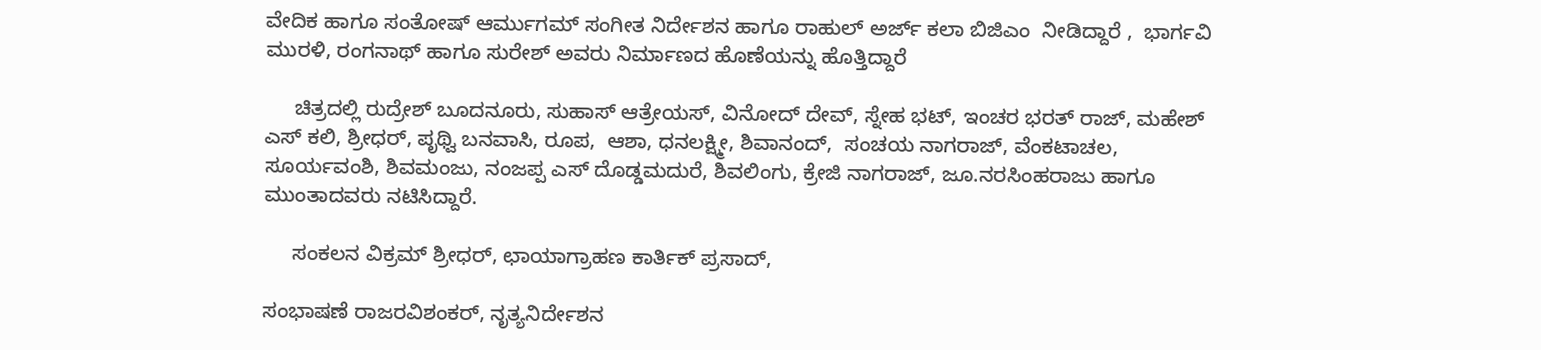ವೇದಿಕ ಹಾಗೂ ಸಂತೋಷ್ ಆರ್ಮುಗಮ್ ಸಂಗೀತ ನಿರ್ದೇಶನ ಹಾಗೂ ರಾಹುಲ್ ಅರ್ಜ್ ಕಲಾ ಬಿಜಿಎಂ  ನೀಡಿದ್ದಾರೆ ,  ಭಾರ್ಗವಿ ಮುರಳಿ, ರಂಗನಾಥ್ ಹಾಗೂ ಸುರೇಶ್ ಅವರು ನಿರ್ಮಾಣದ ಹೊಣೆಯನ್ನು ಹೊತ್ತಿದ್ದಾರೆ

     ಚಿತ್ರದಲ್ಲಿ ರುದ್ರೇಶ್ ಬೂದನೂರು, ಸುಹಾಸ್ ಆತ್ರೇಯಸ್, ವಿನೋದ್ ದೇವ್, ಸ್ನೇಹ ಭಟ್, ಇಂಚರ ಭರತ್ ರಾಜ್, ಮಹೇಶ್ ಎಸ್ ಕಲಿ, ಶ್ರೀಧರ್, ಪೃಥ್ವಿ ಬನವಾಸಿ, ರೂಪ,  ಆಶಾ, ಧನಲಕ್ಷ್ಮೀ, ಶಿವಾನಂದ್,  ಸಂಚಯ ನಾಗರಾಜ್, ವೆಂಕಟಾಚಲ, ಸೂರ್ಯವಂಶಿ, ಶಿವಮಂಜು, ನಂಜಪ್ಪ ಎಸ್ ದೊಡ್ಡಮದುರೆ, ಶಿವಲಿಂಗು, ಕ್ರೇಜಿ ನಾಗರಾಜ್, ಜೂ.ನರಸಿಂಹರಾಜು ಹಾಗೂ ಮುಂತಾದವರು ನಟಿಸಿದ್ದಾರೆ.

     ಸಂಕಲನ ವಿಕ್ರಮ್ ಶ್ರೀಧರ್, ಛಾಯಾಗ್ರಾಹಣ ಕಾರ್ತಿಕ್ ಪ್ರಸಾದ್,

ಸಂಭಾಷಣೆ ರಾಜರವಿಶಂಕರ್, ನೃತ್ಯನಿರ್ದೇಶನ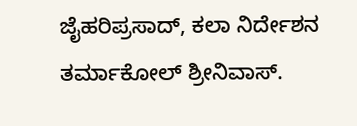ಜೈಹರಿಪ್ರಸಾದ್, ಕಲಾ ನಿರ್ದೇಶನ ತರ್ಮಾಕೋಲ್ ಶ್ರೀನಿವಾಸ್.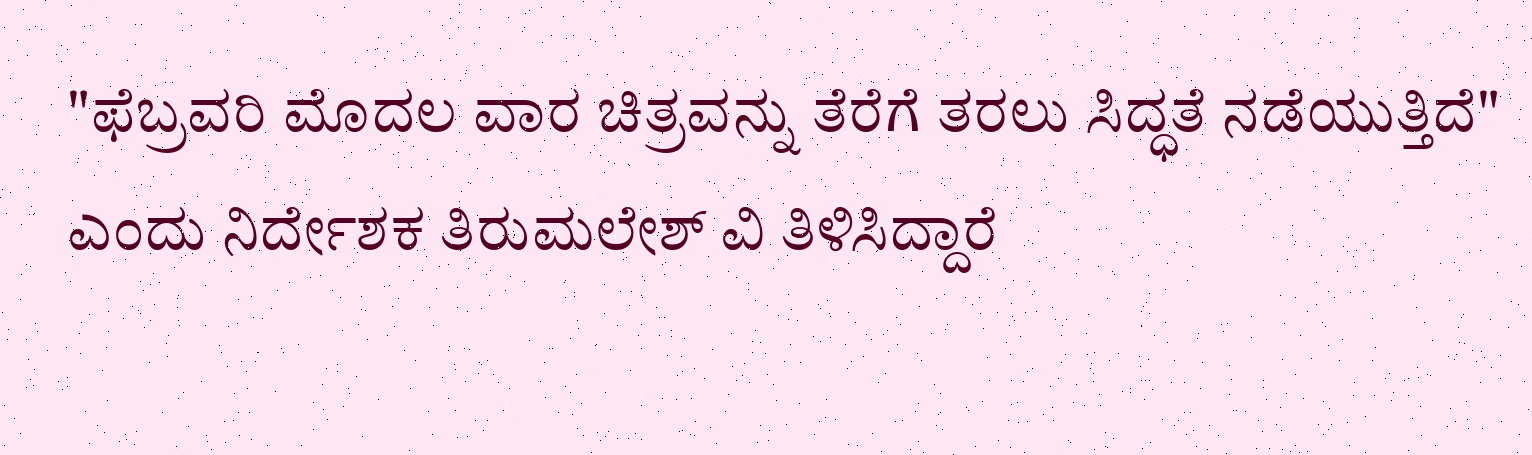"ಫೆಬ್ರವರಿ ಮೊದಲ ವಾರ ಚಿತ್ರವನ್ನು ತೆರೆಗೆ ತರಲು ಸಿದ್ಧತೆ ನಡೆಯುತ್ತಿದೆ" ಎಂದು ನಿರ್ದೇಶಕ ತಿರುಮಲೇಶ್ ವಿ ತಿಳಿಸಿದ್ದಾರೆ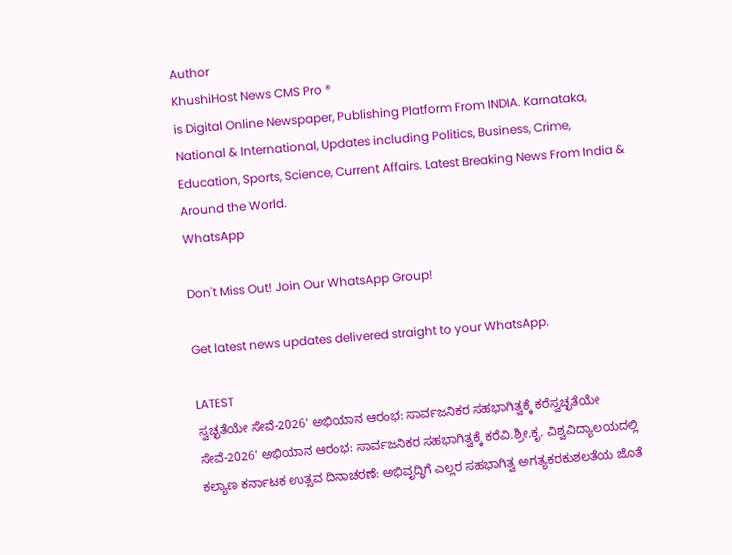Author
KhushiHost News CMS Pro ®
is Digital Online Newspaper, Publishing Platform From INDIA. Karnataka, National & International, Updates including Politics, Business, Crime, Education, Sports, Science, Current Affairs. Latest Breaking News From India & Around the World.
WhatsApp

Don't Miss Out! Join Our WhatsApp Group!

Get latest news updates delivered straight to your WhatsApp.

LATEST
ಸ್ವಚ್ಛತೆಯೇ ಸೇವೆ-2026' ಅಭಿಯಾನ ಆರಂಭ: ಸಾರ್ವಜನಿಕರ ಸಹಭಾಗಿತ್ವಕ್ಕೆ ಕರೆಸ್ವಚ್ಛತೆಯೇ ಸೇವೆ-2026' ಅಭಿಯಾನ ಆರಂಭ: ಸಾರ್ವಜನಿಕರ ಸಹಭಾಗಿತ್ವಕ್ಕೆ ಕರೆವಿ.ಶ್ರೀ.ಕೃ. ವಿಶ್ವವಿದ್ಯಾಲಯದಲ್ಲಿ ಕಲ್ಯಾಣ ಕರ್ನಾಟಕ ಉತ್ಸವ ದಿನಾಚರಣೆ: ಅಭಿವೃದ್ಧಿಗೆ ಎಲ್ಲರ ಸಹಭಾಗಿತ್ವ ಅಗತ್ಯಕರಕುಶಲತೆಯ ಜೊತೆ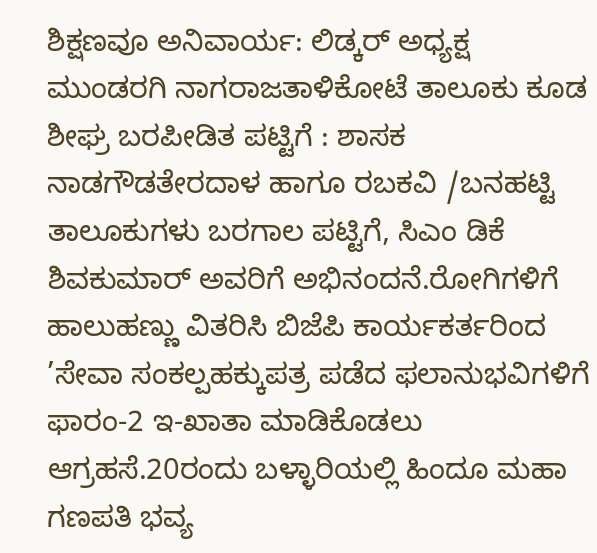ಶಿಕ್ಷಣವೂ ಅನಿವಾರ್ಯ: ಲಿಡ್ಕರ್ ಅಧ್ಯಕ್ಷ ಮುಂಡರಗಿ ನಾಗರಾಜತಾಳಿಕೋಟೆ ತಾಲೂಕು ಕೂಡ ಶೀಘ್ರ ಬರಪೀಡಿತ ಪಟ್ಟಿಗೆ : ಶಾಸಕ ನಾಡಗೌಡತೇರದಾಳ ಹಾಗೂ ರಬಕವಿ /ಬನಹಟ್ಟಿ ತಾಲೂಕುಗಳು ಬರಗಾಲ ಪಟ್ಟಿಗೆ, ಸಿಎಂ ಡಿಕೆ ಶಿವಕುಮಾರ್ ಅವರಿಗೆ ಅಭಿನಂದನೆ.ರೋಗಿಗಳಿಗೆ ಹಾಲುಹಣ್ಣು ವಿತರಿಸಿ ಬಿಜೆಪಿ ಕಾರ್ಯಕರ್ತರಿಂದ ’ಸೇವಾ ಸಂಕಲ್ಪಹಕ್ಕುಪತ್ರ ಪಡೆದ ಫಲಾನುಭವಿಗಳಿಗೆ ಫಾರಂ-2 ಇ-ಖಾತಾ ಮಾಡಿಕೊಡಲು ಆಗ್ರಹಸೆ.20ರಂದು ಬಳ್ಳಾರಿಯಲ್ಲಿ ಹಿಂದೂ ಮಹಾ ಗಣಪತಿ ಭವ್ಯ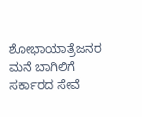ಶೋಭಾಯಾತ್ರೆಜನರ ಮನೆ ಬಾಗಿಲಿಗೆ ಸರ್ಕಾರದ ಸೇವೆ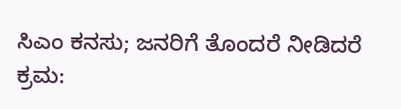ಸಿಎಂ ಕನಸು; ಜನರಿಗೆ ತೊಂದರೆ ನೀಡಿದರೆ ಕ್ರಮ: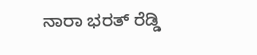ನಾರಾ ಭರತ್ ರೆಡ್ಡಿ